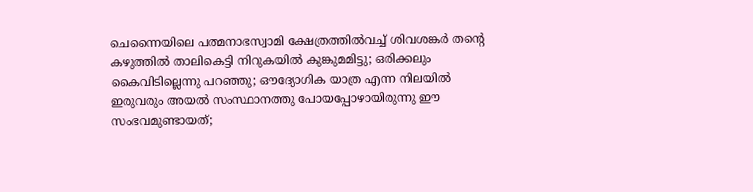ചെന്നൈയിലെ പത്മനാഭസ്വാമി ക്ഷേത്രത്തിൽവച്ച് ശിവശങ്കർ തന്റെ കഴുത്തിൽ താലികെട്ടി നിറുകയിൽ കുങ്കുമമിട്ടു; ഒരിക്കലും കൈവിടില്ലെന്നു പറഞ്ഞു; ഔദ്യോഗിക യാത്ര എന്ന നിലയിൽ ഇരുവരും അയൽ സംസ്ഥാനത്തു പോയപ്പോഴായിരുന്നു ഈ സംഭവമുണ്ടായത്;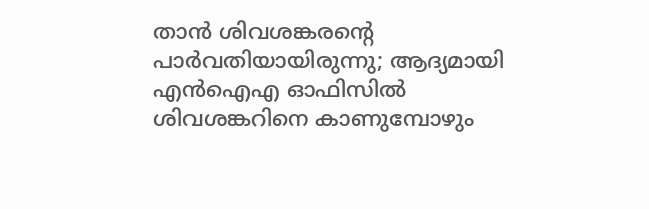താൻ ശിവശങ്കരന്റെ പാർവതിയായിരുന്നു; ആദ്യമായി എൻഐഎ ഓഫിസിൽ ശിവശങ്കറിനെ കാണുമ്പോഴും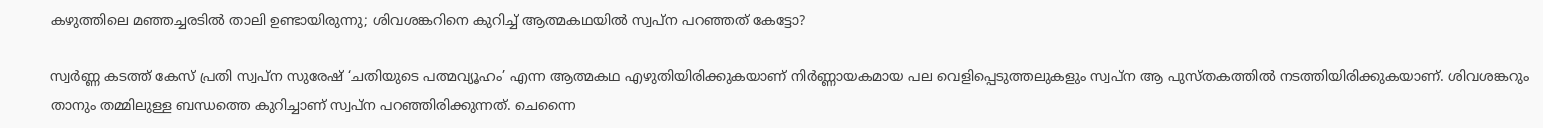കഴുത്തിലെ മഞ്ഞച്ചരടിൽ താലി ഉണ്ടായിരുന്നു; ശിവശങ്കറിനെ കുറിച്ച് ആത്മകഥയിൽ സ്വപ്ന പറഞ്ഞത് കേട്ടോ?

സ്വർണ്ണ കടത്ത് കേസ് പ്രതി സ്വപ്ന സുരേഷ് ‘ചതിയുടെ പത്മവ്യൂഹം’ എന്ന ആത്മകഥ എഴുതിയിരിക്കുകയാണ് നിർണ്ണായകമായ പല വെളിപ്പെടുത്തലുകളും സ്വപ്ന ആ പുസ്തകത്തിൽ നടത്തിയിരിക്കുകയാണ്. ശിവശങ്കറും താനും തമ്മിലുള്ള ബന്ധത്തെ കുറിച്ചാണ് സ്വപ്ന പറഞ്ഞിരിക്കുന്നത്. ചെന്നൈ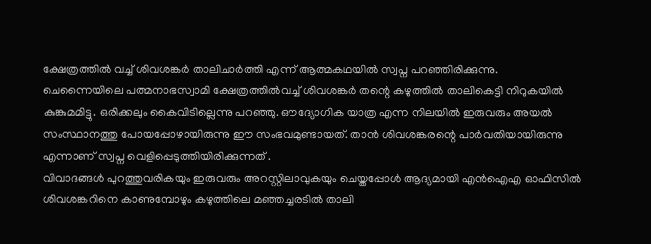ക്ഷേത്രത്തിൽ വച്ച് ശിവശങ്കർ താലിചാർത്തി എന്ന് ആത്മകഥയിൽ സ്വപ്ന പറഞ്ഞിരിക്കുന്നു.
ചെന്നൈയിലെ പത്മനാഭസ്വാമി ക്ഷേത്രത്തിൽവച്ച് ശിവശങ്കർ തന്റെ കഴുത്തിൽ താലികെട്ടി നിറുകയിൽ കുങ്കുമമിട്ടു. ഒരിക്കലും കൈവിടില്ലെന്നു പറഞ്ഞു. ഔദ്യോഗിക യാത്ര എന്ന നിലയിൽ ഇരുവരും അയൽ സംസ്ഥാനത്തു പോയപ്പോഴായിരുന്നു ഈ സംഭവമുണ്ടായത്. താൻ ശിവശങ്കരന്റെ പാർവതിയായിരുന്നു എന്നാണ് സ്വപ്ന വെളിപ്പെടുത്തിയിരിക്കുന്നത് .
വിവാദങ്ങൾ പുറത്തുവരികയും ഇരുവരും അറസ്റ്റിലാവുകയും ചെയ്തപ്പോൾ ആദ്യമായി എൻഐഎ ഓഫിസിൽ ശിവശങ്കറിനെ കാണുമ്പോഴും കഴുത്തിലെ മഞ്ഞച്ചരടിൽ താലി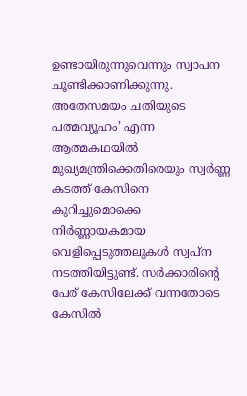ഉണ്ടായിരുന്നുവെന്നും സ്വാപന ചൂണ്ടിക്കാണിക്കുന്നു.
അതേസമയം ചതിയുടെ പത്മവ്യൂഹം’ എന്ന ആത്മകഥയിൽ മുഖ്യമന്ത്രിക്കെതിരെയും സ്വർണ്ണ കടത്ത് കേസിനെ കുറിച്ചുമൊക്കെ നിർണ്ണായകമായ വെളിപ്പെടുത്തലുകൾ സ്വപ്ന നടത്തിയിട്ടുണ്ട്. സർക്കാരിന്റെ പേര് കേസിലേക്ക് വന്നതോടെ കേസിൽ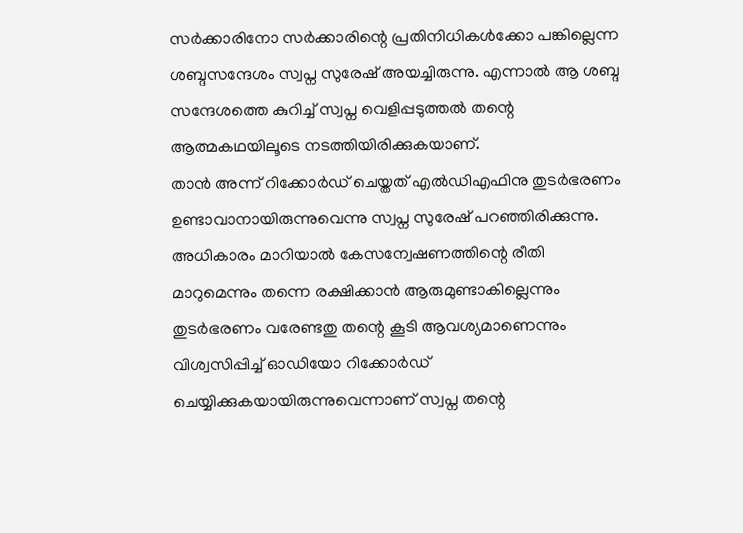സർക്കാരിനോ സർക്കാരിന്റെ പ്രതിനിധികൾക്കോ പങ്കില്ലെന്ന ശബ്ദസന്ദേശം സ്വപ്ന സുരേഷ് അയച്ചിരുന്നു. എന്നാൽ ആ ശബ്ദ സന്ദേശത്തെ കുറിച്ച് സ്വപ്ന വെളിപ്പടുത്തൽ തന്റെ ആത്മകഥയിലൂടെ നടത്തിയിരിക്കുകയാണ്.
താൻ അന്ന് റിക്കോർഡ് ചെയ്തത് എൽഡിഎഫിനു തുടർഭരണം ഉണ്ടാവാനായിരുന്നുവെന്നു സ്വപ്ന സുരേഷ് പറഞ്ഞിരിക്കുന്നു. അധികാരം മാറിയാൽ കേസന്വേഷണത്തിന്റെ രീതി മാറുമെന്നും തന്നെ രക്ഷിക്കാൻ ആരുമുണ്ടാകില്ലെന്നും തുടർഭരണം വരേണ്ടതു തന്റെ കൂടി ആവശ്യമാണെന്നും വിശ്വസിപ്പിച്ച് ഓഡിയോ റിക്കോർഡ് ചെയ്യിക്കുകയായിരുന്നുവെന്നാണ് സ്വപ്ന തന്റെ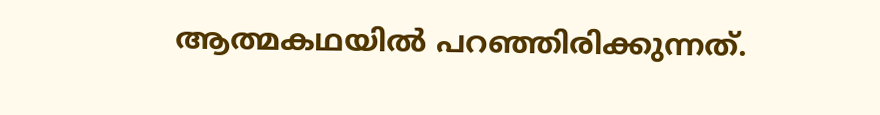ആത്മകഥയിൽ പറഞ്ഞിരിക്കുന്നത്.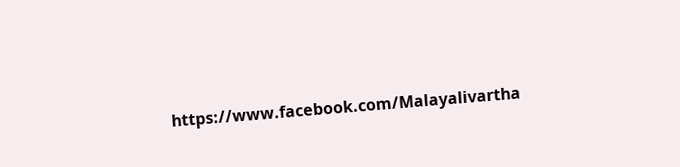https://www.facebook.com/Malayalivartha